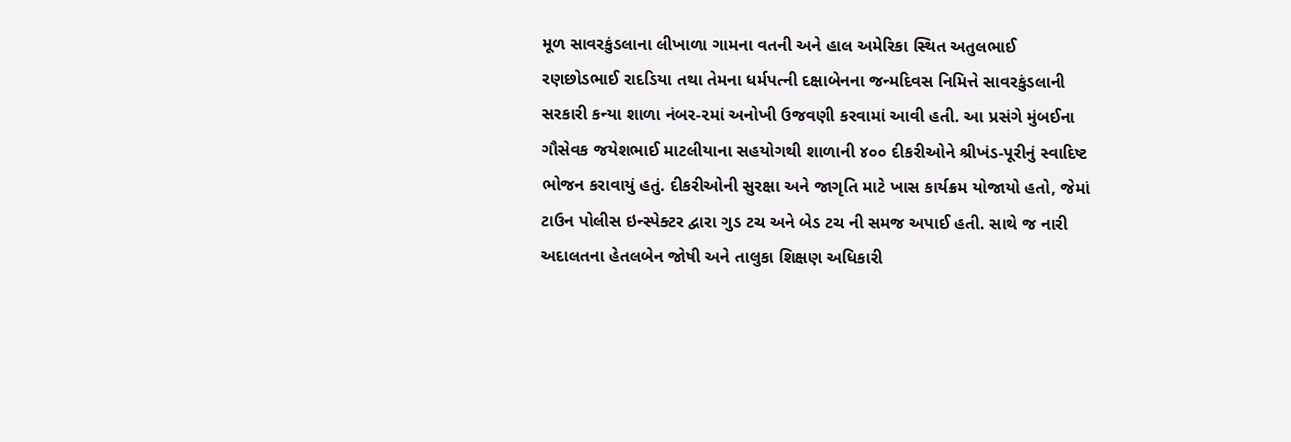મૂળ સાવરકુંડલાના લીખાળા ગામના વતની અને હાલ અમેરિકા સ્થિત અતુલભાઈ રણછોડભાઈ રાદડિયા તથા તેમના ધર્મપત્ની દક્ષાબેનના જન્મદિવસ નિમિત્તે સાવરકુંડલાની સરકારી કન્યા શાળા નંબર-૨માં અનોખી ઉજવણી કરવામાં આવી હતી. આ પ્રસંગે મુંબઈના ગૌસેવક જયેશભાઈ માટલીયાના સહયોગથી શાળાની ૪૦૦ દીકરીઓને શ્રીખંડ-પૂરીનું સ્વાદિષ્ટ ભોજન કરાવાયું હતું. દીકરીઓની સુરક્ષા અને જાગૃતિ માટે ખાસ કાર્યક્રમ યોજાયો હતો, જેમાં ટાઉન પોલીસ ઇન્સ્પેક્ટર દ્વારા ગુડ ટચ અને બેડ ટચ ની સમજ અપાઈ હતી. સાથે જ નારી અદાલતના હેતલબેન જોષી અને તાલુકા શિક્ષણ અધિકારી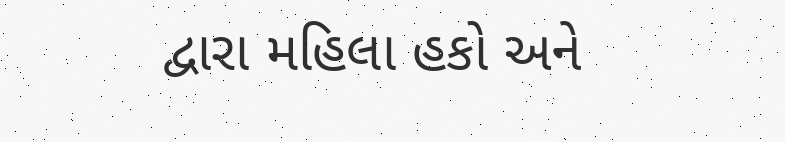દ્વારા મહિલા હકો અને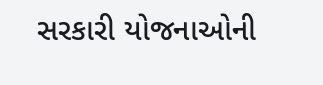સરકારી યોજનાઓની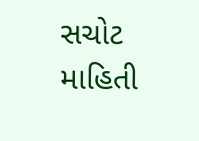સચોટ માહિતી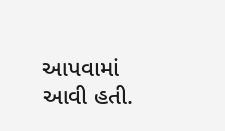આપવામાં આવી હતી.